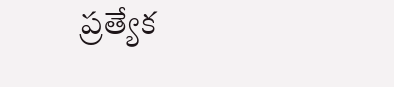ప్రత్యేక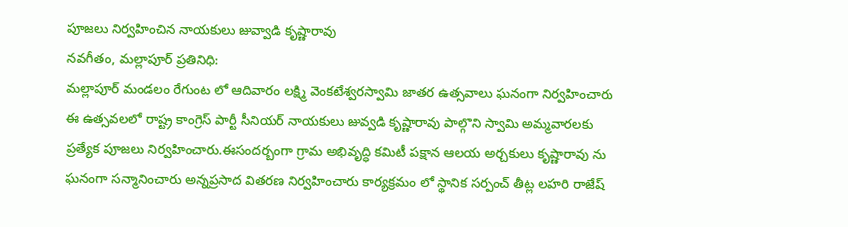పూజలు నిర్వహించిన నాయకులు జువ్వాడి కృష్ణారావు
నవగీతం, మల్లాపూర్ ప్రతినిధి:
మల్లాపూర్ మండలం రేగుంట లో ఆదివారం లక్ష్మి వెంకటేశ్వరస్వామి జాతర ఉత్సవాలు ఘనంగా నిర్వహించారు ఈ ఉత్సవలలో రాష్ట్ర కాంగ్రెస్ పార్టీ సీనియర్ నాయకులు జువ్వడి కృష్ణారావు పాల్గొని స్వామి అమ్మవారలకు ప్రత్యేక పూజలు నిర్వహించారు.ఈసందర్బంగా గ్రామ అభివృద్ధి కమిటీ పక్షాన ఆలయ అర్చకులు కృష్ణారావు ను ఘనంగా సన్మానించారు అన్నప్రసాద వితరణ నిర్వహించారు కార్యక్రమం లో స్థానిక సర్పంచ్ తీట్ల లహరి రాజేష్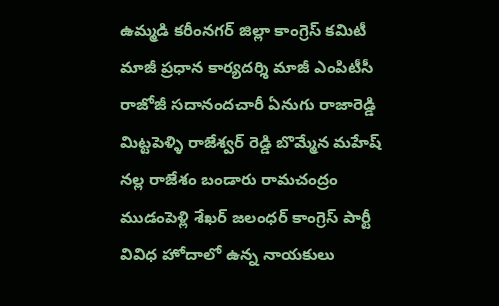ఉమ్మడి కరీంనగర్ జిల్లా కాంగ్రెస్ కమిటీ మాజీ ప్రధాన కార్యదర్శి మాజీ ఎంపిటీసీ రాజోజీ సదానందచారీ ఏనుగు రాజారెడ్డి మిట్టపెళ్ళి రాజేశ్వర్ రెడ్డి బొమ్మేన మహేష్ నల్ల రాజేశం బండారు రామచంద్రం ముడంపెళ్లి శేఖర్ జలంధర్ కాంగ్రెస్ పార్టీ వివిధ హోదాలో ఉన్న నాయకులు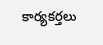కార్యకర్తలు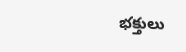భక్తులు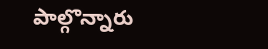పాల్గొన్నారు